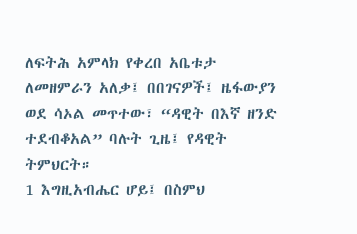ለፍትሕ አምላክ የቀረበ አቤቱታ
ለመዘምራን አለቃ፤ በበገናዎች፤ ዜፋውያን ወደ ሳኦል መጥተው፣ “ዳዊት በእኛ ዘንድ ተደብቆአል” ባሉት ጊዜ፤ የዳዊት ትምህርት።
1 እግዚአብሔር ሆይ፤ በስምህ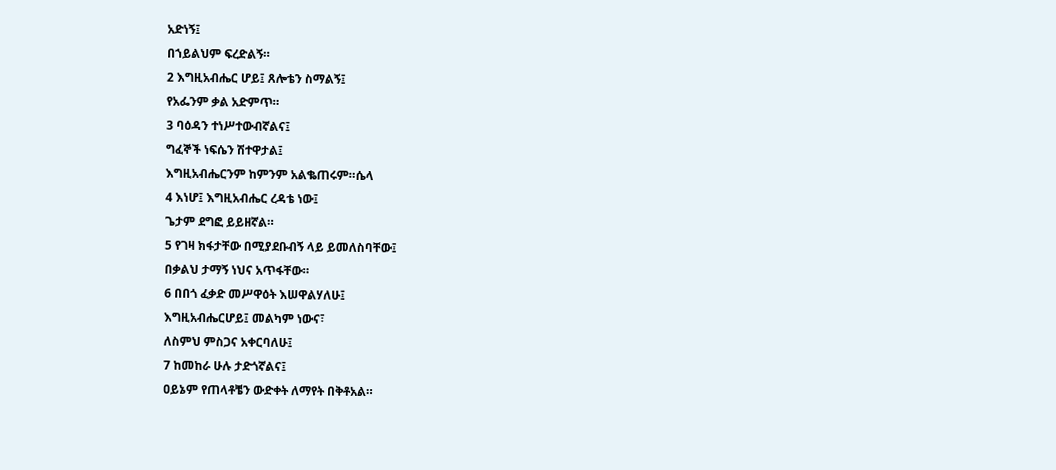አድነኝ፤
በኀይልህም ፍረድልኝ።
2 እግዚአብሔር ሆይ፤ ጸሎቴን ስማልኝ፤
የአፌንም ቃል አድምጥ።
3 ባዕዳን ተነሥተውብኛልና፤
ግፈኞች ነፍሴን ሽተዋታል፤
እግዚአብሔርንም ከምንም አልቈጠሩም።ሴላ
4 እነሆ፤ እግዚአብሔር ረዳቴ ነው፤
ጌታም ደግፎ ይይዘኛል።
5 የገዛ ክፋታቸው በሚያደቡብኝ ላይ ይመለስባቸው፤
በቃልህ ታማኝ ነህና አጥፋቸው።
6 በበጎ ፈቃድ መሥዋዕት እሠዋልሃለሁ፤
እግዚአብሔርሆይ፤ መልካም ነውና፣
ለስምህ ምስጋና አቀርባለሁ፤
7 ከመከራ ሁሉ ታድጎኛልና፤
ዐይኔም የጠላቶቼን ውድቀት ለማየት በቅቶአል።